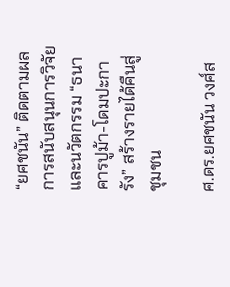“ยศชนัน” ติดตามผลการสนับสนุนการวิจัยและนวัตกรรม “ธนาคารปูม้า-โดมปะการัง” สร้างรายได้คืนสู่ชุมชน

ศ.ดร.ยศชนัน วงศ์ส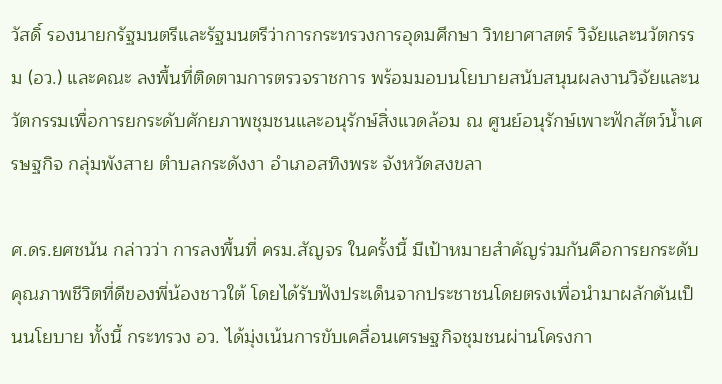วัสดิ์ รองนายกรัฐมนตรีและรัฐมนตรีว่าการกระทรวงการอุดมศึกษา วิทยาศาสตร์ วิจัยและนวัตกรรม (อว.) และคณะ ลงพื้นที่ติดตามการตรวจราชการ พร้อมมอบนโยบายสนับสนุนผลงานวิจัยและนวัตกรรมเพื่อการยกระดับศักยภาพชุมชนและอนุรักษ์สิ่งแวดล้อม ณ ศูนย์อนุรักษ์เพาะฟักสัตว์น้ำเศรษฐกิจ กลุ่มพังสาย ตำบลกระดังงา อำเภอสทิงพระ จังหวัดสงขลา

ศ.ดร.ยศชนัน กล่าวว่า การลงพื้นที่ ครม.สัญจร ในครั้งนี้ มีเป้าหมายสำคัญร่วมกันคือการยกระดับคุณภาพชีวิตที่ดีของพี่น้องชาวใต้ โดยได้รับฟังประเด็นจากประชาชนโดยตรงเพื่อนำมาผลักดันเป็นนโยบาย ทั้งนี้ กระทรวง อว. ได้มุ่งเน้นการขับเคลื่อนเศรษฐกิจชุมชนผ่านโครงกา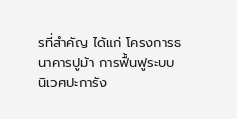รที่สำคัญ ได้แก่ โครงการธนาคารปูม้า การฟื้นฟูระบบนิเวศปะการัง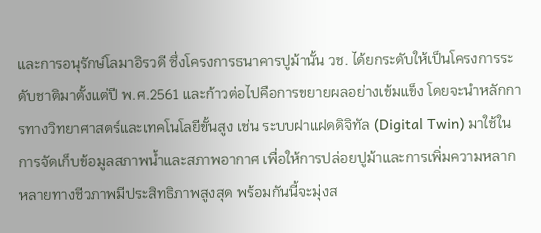และการอนุรักษ์โลมาอิรวดี ซึ่งโครงการธนาคารปูม้านั้น วช. ได้ยกระดับให้เป็นโครงการระดับชาติมาตั้งแต่ปี พ.ศ.2561 และก้าวต่อไปคือการขยายผลอย่างเข้มแข็ง โดยจะนำหลักการทางวิทยาศาสตร์และเทคโนโลยีขั้นสูง เช่น ระบบฝาแฝดดิจิทัล (Digital Twin) มาใช้ในการจัดเก็บข้อมูลสภาพน้ำและสภาพอากาศ เพื่อให้การปล่อยปูม้าและการเพิ่มความหลากหลายทางชีวภาพมีประสิทธิภาพสูงสุด พร้อมกันนี้จะมุ่งส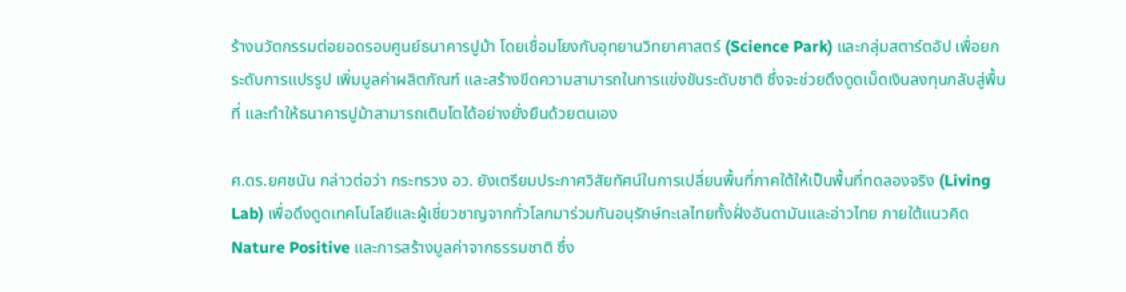ร้างนวัตกรรมต่อยอดรอบศูนย์ธนาคารปูม้า โดยเชื่อมโยงกับอุทยานวิทยาศาสตร์ (Science Park) และกลุ่มสตาร์ตอัป เพื่อยกระดับการแปรรูป เพิ่มมูลค่าผลิตภัณฑ์ และสร้างขีดความสามารถในการแข่งขันระดับชาติ ซึ่งจะช่วยดึงดูดเม็ดเงินลงทุนกลับสู่พื้นที่ และทำให้ธนาคารปูม้าสามารถเติบโตได้อย่างยั่งยืนด้วยตนเอง

ศ.ดร.ยศชนัน กล่าวต่อว่า กระทรวง อว. ยังเตรียมประกาศวิสัยทัศน์ในการเปลี่ยนพื้นที่ภาคใต้ให้เป็นพื้นที่ทดลองจริง (Living Lab) เพื่อดึงดูดเทคโนโลยีและผู้เชี่ยวชาญจากทั่วโลกมาร่วมกันอนุรักษ์ทะเลไทยทั้งฝั่งอันดามันและอ่าวไทย ภายใต้แนวคิด Nature Positive และการสร้างมูลค่าจากธรรมชาติ ซึ่ง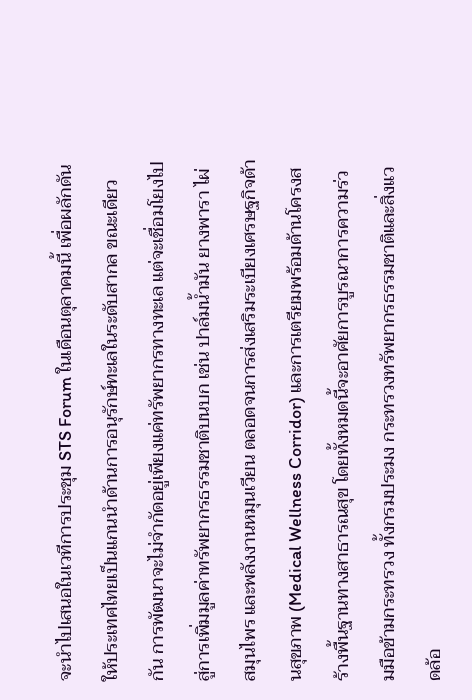จะนำไปเสนอในเวทีการประชุม STS Forum ในเดือนตุลาคมนี้ เพื่อผลักดันให้ประเทศไทยเป็นแกนนำด้านการอนุรักษ์ทะเลในระดับสากล ขณะเดียวกัน การพัฒนาจะไม่จำกัดอยู่เพียงแค่ทรัพยากรทางทะเล แต่จะเชื่อมโยงไปสู่การเพิ่มมูลค่าทรัพยากรธรรมชาติบนบก เช่น ปาล์มน้ำมัน ยางพารา ไผ่ สมุนไพร และพลังงานหมุนเวียน ตลอดจนการส่งเสริมระเบียงเศรษฐกิจด้านสุขภาพ (Medical Wellness Corridor) และการเตรียมพร้อมด้านโครงสร้างพื้นฐานทางสาธารณสุข โดยทั้งหมดนี้จะอาศัยการบูรณาการความร่วมมือข้ามกระทรวง ทั้งกรมประมง กระทรวงทรัพยากรธรรมชาติและสิ่งแวดล้อ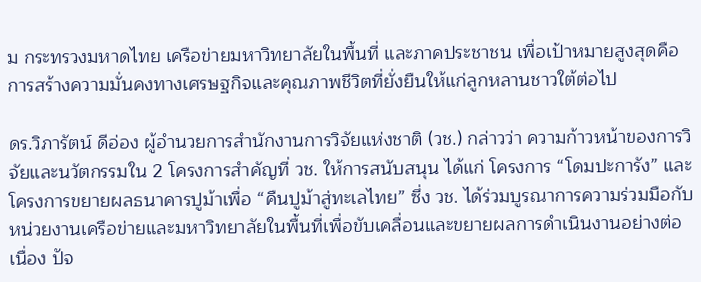ม กระทรวงมหาดไทย เครือข่ายมหาวิทยาลัยในพื้นที่ และภาคประชาชน เพื่อเป้าหมายสูงสุดคือการสร้างความมั่นคงทางเศรษฐกิจและคุณภาพชีวิตที่ยั่งยืนให้แก่ลูกหลานชาวใต้ต่อไป

ดร.วิภารัตน์ ดีอ่อง ผู้อำนวยการสำนักงานการวิจัยแห่งชาติ (วช.) กล่าวว่า ความก้าวหน้าของการวิจัยและนวัตกรรมใน 2 โครงการสำคัญที่ วช. ให้การสนับสนุน ได้แก่ โครงการ “โดมปะการัง” และ โครงการขยายผลธนาคารปูม้าเพื่อ “คืนปูม้าสู่ทะเลไทย” ซึ่ง วช. ได้ร่วมบูรณาการความร่วมมือกับหน่วยงานเครือข่ายและมหาวิทยาลัยในพื้นที่เพื่อขับเคลื่อนและขยายผลการดำเนินงานอย่างต่อเนื่อง ปัจ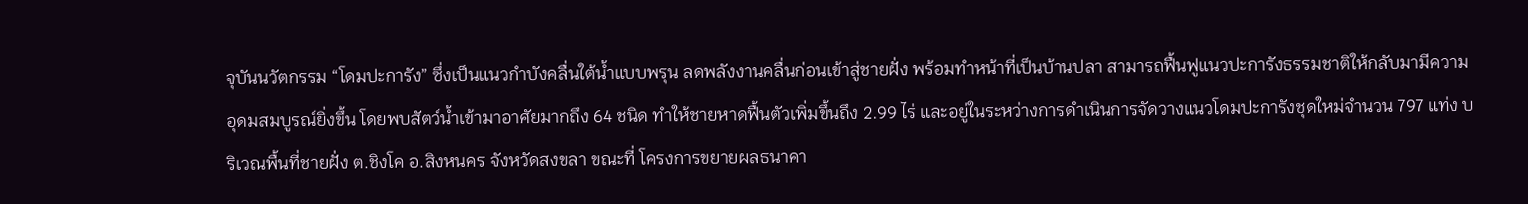จุบันนวัตกรรม “โดมปะการัง” ซึ่งเป็นแนวกำบังคลื่นใต้น้ำแบบพรุน ลดพลังงานคลื่นก่อนเข้าสู่ชายฝั่ง พร้อมทำหน้าที่เป็นบ้านปลา สามารถฟื้นฟูแนวปะการังธรรมชาติให้กลับมามีความอุดมสมบูรณ์ยิ่งขึ้น โดยพบสัตว์น้ำเข้ามาอาศัยมากถึง 64 ชนิด ทำให้ชายหาดฟื้นตัวเพิ่มขึ้นถึง 2.99 ไร่ และอยู่ในระหว่างการดำเนินการจัดวางแนวโดมปะการังชุดใหม่จำนวน 797 แท่ง บริเวณพื้นที่ชายฝั่ง ต.ชิงโค อ.สิงหนคร จังหวัดสงขลา ขณะที่ โครงการขยายผลธนาคา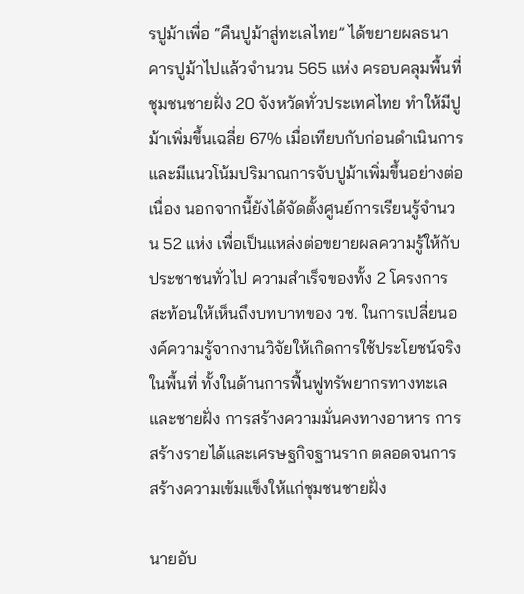รปูม้าเพื่อ “คืนปูม้าสู่ทะเลไทย” ได้ขยายผลธนาคารปูม้าไปแล้วจำนวน 565 แห่ง ครอบคลุมพื้นที่ชุมชนชายฝั่ง 20 จังหวัดทั่วประเทศไทย ทำให้มีปูม้าเพิ่มขึ้นเฉลี่ย 67% เมื่อเทียบกับก่อนดำเนินการ และมีแนวโน้มปริมาณการจับปูม้าเพิ่มขึ้นอย่างต่อเนื่อง นอกจากนี้ยังได้จัดตั้งศูนย์การเรียนรู้จำนวน 52 แห่ง เพื่อเป็นแหล่งต่อขยายผลความรู้ให้กับประชาชนทั่วไป ความสำเร็จของทั้ง 2 โครงการสะท้อนให้เห็นถึงบทบาทของ วช. ในการเปลี่ยนองค์ความรู้จากงานวิจัยให้เกิดการใช้ประโยชน์จริงในพื้นที่ ทั้งในด้านการฟื้นฟูทรัพยากรทางทะเลและชายฝั่ง การสร้างความมั่นคงทางอาหาร การสร้างรายได้และเศรษฐกิจฐานราก ตลอดจนการสร้างความเข้มแข็งให้แก่ชุมชนชายฝั่ง

นายอับ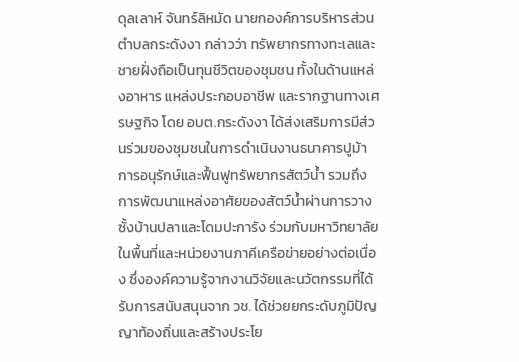ดุลเลาห์ จันทร์ลิหมัด นายกองค์การบริหารส่วนตำบลกระดังงา กล่าวว่า ทรัพยากรทางทะเลและชายฝั่งถือเป็นทุนชีวิตของชุมชน ทั้งในด้านแหล่งอาหาร แหล่งประกอบอาชีพ และรากฐานทางเศรษฐกิจ โดย อบต.กระดังงา ได้ส่งเสริมการมีส่วนร่วมของชุมชนในการดำเนินงานธนาคารปูม้า การอนุรักษ์และฟื้นฟูทรัพยากรสัตว์น้ำ รวมถึงการพัฒนาแหล่งอาศัยของสัตว์น้ำผ่านการวางซั้งบ้านปลาและโดมปะการัง ร่วมกับมหาวิทยาลัยในพื้นที่และหน่วยงานภาคีเครือข่ายอย่างต่อเนื่อง ซึ่งองค์ความรู้จากงานวิจัยและนวัตกรรมที่ได้รับการสนับสนุนจาก วช. ได้ช่วยยกระดับภูมิปัญญาท้องถิ่นและสร้างประโย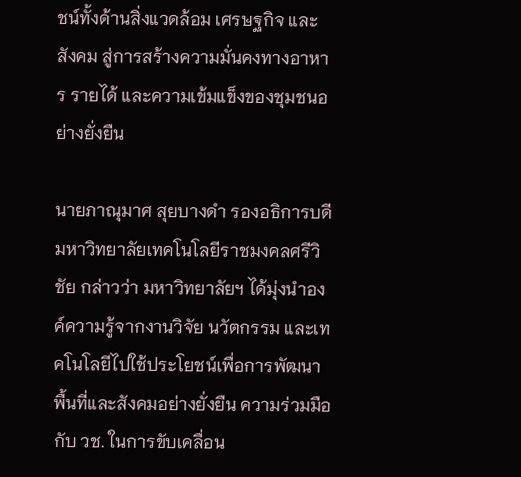ชน์ทั้งด้านสิ่งแวดล้อม เศรษฐกิจ และสังคม สู่การสร้างความมั่นคงทางอาหาร รายได้ และความเข้มแข็งของชุมชนอย่างยั่งยืน

นายภาณุมาศ สุยบางดำ รองอธิการบดีมหาวิทยาลัยเทคโนโลยีราชมงคลศรีวิชัย กล่าวว่า มหาวิทยาลัยฯ ได้มุ่งนำองค์ความรู้จากงานวิจัย นวัตกรรม และเทคโนโลยีไปใช้ประโยชน์เพื่อการพัฒนาพื้นที่และสังคมอย่างยั่งยืน ความร่วมมือกับ วช. ในการขับเคลื่อน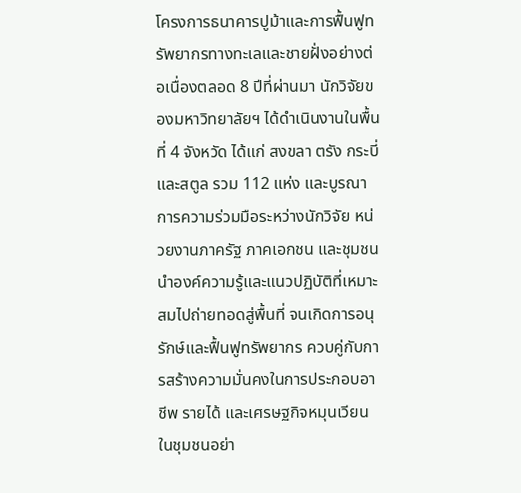โครงการธนาคารปูม้าและการฟื้นฟูทรัพยากรทางทะเลและชายฝั่งอย่างต่อเนื่องตลอด 8 ปีที่ผ่านมา นักวิจัยของมหาวิทยาลัยฯ ได้ดำเนินงานในพื้นที่ 4 จังหวัด ได้แก่ สงขลา ตรัง กระบี่ และสตูล รวม 112 แห่ง และบูรณาการความร่วมมือระหว่างนักวิจัย หน่วยงานภาครัฐ ภาคเอกชน และชุมชน นำองค์ความรู้และแนวปฏิบัติที่เหมาะสมไปถ่ายทอดสู่พื้นที่ จนเกิดการอนุรักษ์และฟื้นฟูทรัพยากร ควบคู่กับการสร้างความมั่นคงในการประกอบอาชีพ รายได้ และเศรษฐกิจหมุนเวียนในชุมชนอย่า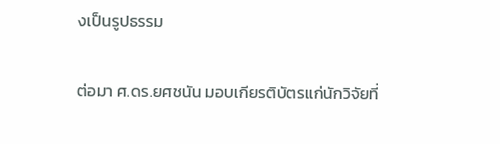งเป็นรูปธรรม

ต่อมา ศ.ดร.ยศชนัน มอบเกียรติบัตรแก่นักวิจัยที่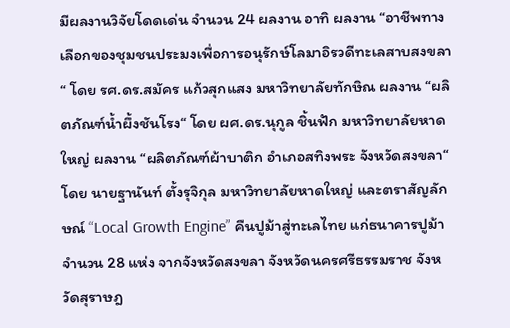มีผลงานวิจัยโดดเด่น จำนวน 24 ผลงาน อาทิ ผลงาน “อาชีพทางเลือกของชุมชนประมงเพื่อการอนุรักษ์โลมาอิรวดีทะเลสาบสงขลา“ โดย รศ.ดร.สมัคร แก้วสุกแสง มหาวิทยาลัยทักษิณ ผลงาน “ผลิตภัณฑ์น้ำผึ้งชันโรง“ โดย ผศ.ดร.นุกูล ชิ้นฟัก มหาวิทยาลัยหาดใหญ่ ผลงาน “ผลิตภัณฑ์ผ้าบาติก อำเภอสทิงพระ จังหวัดสงขลา“ โดย นายฐานันท์ ตั้งรุจิกุล มหาวิทยาลัยหาดใหญ่ และตราสัญลักษณ์ “Local Growth Engine” คืนปูม้าสู่ทะเลไทย แก่ธนาคารปูม้าจำนวน 28 แห่ง จากจังหวัดสงขลา จังหวัดนครศรีธรรมราช จังหวัดสุราษฎ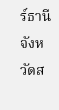ร์ธานี จังหวัดส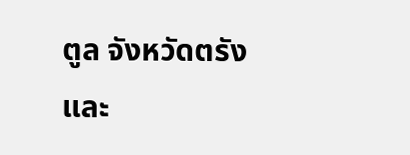ตูล จังหวัดตรัง และ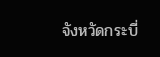จังหวัดกระบี่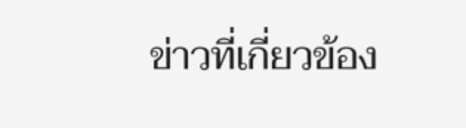ข่าวที่เกี่ยวข้อง